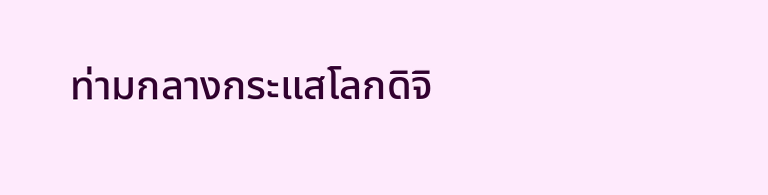ท่ามกลางกระแสโลกดิจิ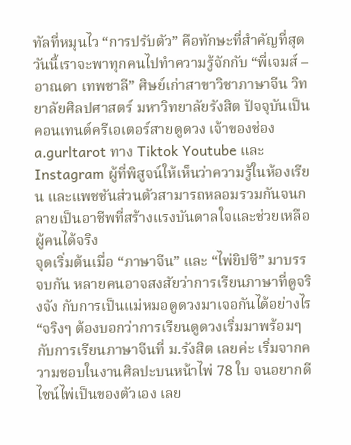ทัลที่หมุนไว “การปรับตัว” คือทักษะที่สำคัญที่สุด วันนี้เราจะพาทุกคนไปทำความรู้จักกับ “พี่เจมส์ – อาณดา เทพชาลี” ศิษย์เก่าสาขาวิชาภาษาจีน วิทยาลัยศิลปศาสตร์ มหาวิทยาลัยรังสิต ปัจจุบันเป็นคอนเทนต์ครีเอเตอร์สายดูดวง เจ้าของช่อง a.gurltarot ทาง Tiktok Youtube และ Instagram ผู้ที่พิสูจน์ให้เห็นว่าความรู้ในห้องเรียน และแพชชันส่วนตัวสามารถหลอมรวมกันจนกลายเป็นอาชีพที่สร้างแรงบันดาลใจและช่วยเหลือผู้คนได้จริง
จุดเริ่มต้นเมื่อ “ภาษาจีน” และ “ไพ่ยิปซี” มาบรรจบกัน หลายคนอาจสงสัยว่าการเรียนภาษาที่ดูจริงจัง กับการเป็นแม่หมอดูดวงมาเจอกันได้อย่างไร
“จริงๆ ต้องบอกว่าการเรียนดูดวงเริ่มมาพร้อมๆ กับการเรียนภาษาจีนที่ ม.รังสิต เลยค่ะ เริ่มจากความชอบในงานศิลปะบนหน้าไพ่ 78 ใบ จนอยากดีไซน์ไพ่เป็นของตัวเอง เลย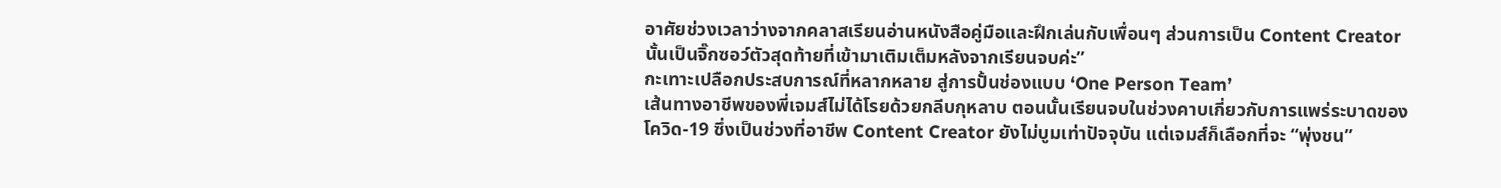อาศัยช่วงเวลาว่างจากคลาสเรียนอ่านหนังสือคู่มือและฝึกเล่นกับเพื่อนๆ ส่วนการเป็น Content Creator นั้นเป็นจิ๊กซอว์ตัวสุดท้ายที่เข้ามาเติมเต็มหลังจากเรียนจบค่ะ”
กะเทาะเปลือกประสบการณ์ที่หลากหลาย สู่การปั้นช่องแบบ ‘One Person Team’
เส้นทางอาชีพของพี่เจมส์ไม่ได้โรยด้วยกลีบกุหลาบ ตอนนั้นเรียนจบในช่วงคาบเกี่ยวกับการแพร่ระบาดของโควิด-19 ซึ่งเป็นช่วงที่อาชีพ Content Creator ยังไม่บูมเท่าปัจจุบัน แต่เจมส์ก็เลือกที่จะ “พุ่งชน”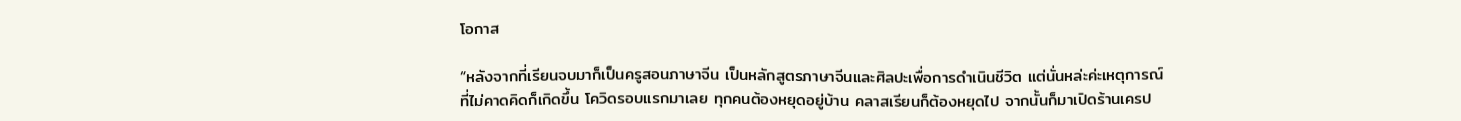โอกาส

“หลังจากที่เรียนจบมาก็เป็นครูสอนภาษาจีน เป็นหลักสูตรภาษาจีนและศิลปะเพื่อการดำเนินชีวิต แต่นั่นหล่ะค่ะเหตุการณ์ที่ไม่คาดคิดก็เกิดขึ้น โควิดรอบแรกมาเลย ทุกคนต้องหยุดอยู่บ้าน คลาสเรียนก็ต้องหยุดไป จากนั้นก็มาเปิดร้านเครป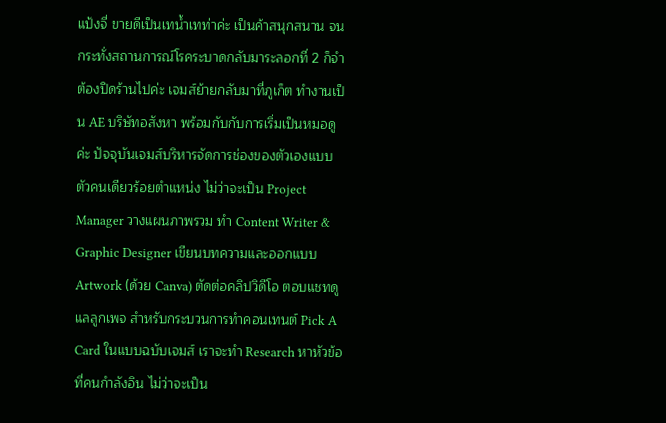แป้งจี่ ขายดีเป็นเทน้ำเทท่าค่ะ เป็นค้าสนุกสนาน จนกระทั่งสถานการณ์โรคระบาดกลับมาระลอกที่ 2 ก็จำต้องปิดร้านไปค่ะ เจมส์ย้ายกลับมาที่ภูเก็ต ทำงานเป็น AE บริษัทอสังหา พร้อมกับกับการเริ่มเป็นหมอดูค่ะ ปัจจุบันเจมส์บริหารจัดการช่องของตัวเองแบบตัวคนเดียวร้อยตำแหน่ง ไม่ว่าจะเป็น Project Manager วางแผนภาพรวม ทำ Content Writer & Graphic Designer เขียนบทความและออกแบบ Artwork (ด้วย Canva) ตัดต่อคลิปวิดีโอ ตอบแชทดูแลลูกเพจ สำหรับกระบวนการทำคอนเทนต์ Pick A Card ในแบบฉบับเจมส์ เราจะทำ Research หาหัวข้อที่คนกำลังอิน ไม่ว่าจะเป็น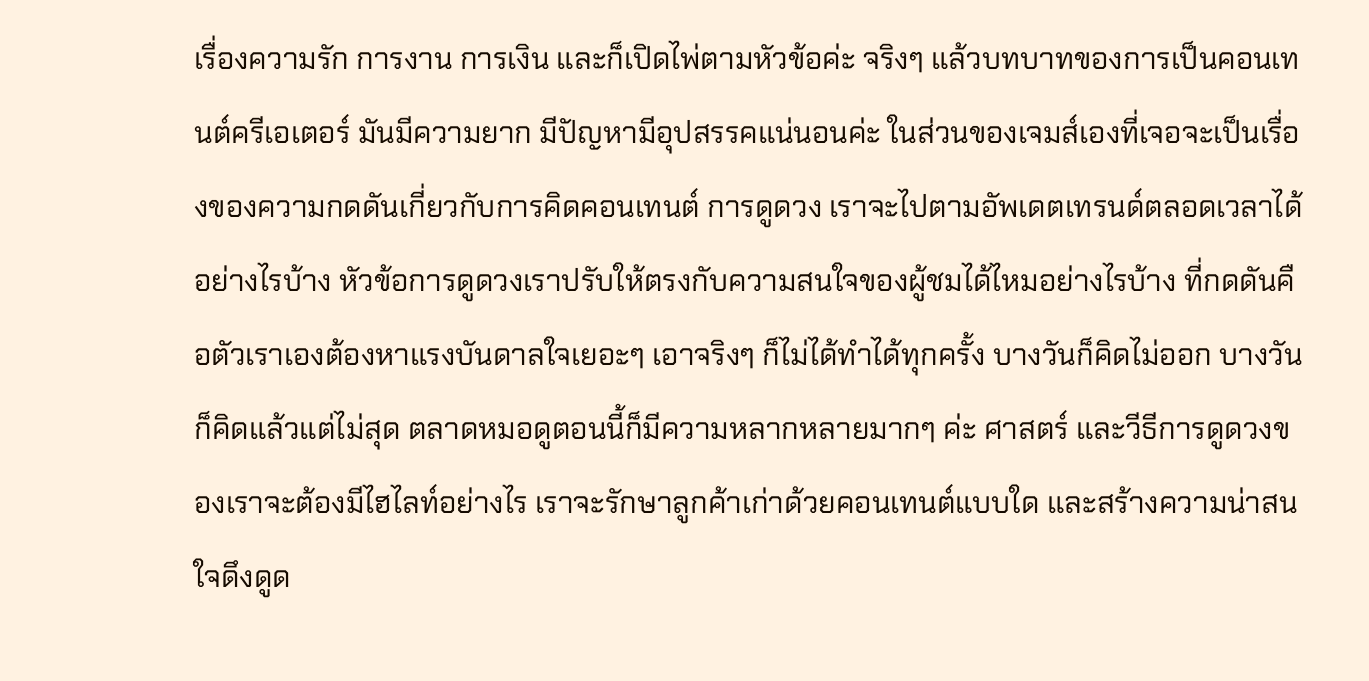เรื่องความรัก การงาน การเงิน และก็เปิดไพ่ตามหัวข้อค่ะ จริงๆ แล้วบทบาทของการเป็นคอนเทนต์ครีเอเตอร์ มันมีความยาก มีปัญหามีอุปสรรคแน่นอนค่ะ ในส่วนของเจมส์เองที่เจอจะเป็นเรื่องของความกดดันเกี่ยวกับการคิดคอนเทนต์ การดูดวง เราจะไปตามอัพเดตเทรนด์ตลอดเวลาได้อย่างไรบ้าง หัวข้อการดูดวงเราปรับให้ตรงกับความสนใจของผู้ชมได้ไหมอย่างไรบ้าง ที่กดดันคือตัวเราเองต้องหาแรงบันดาลใจเยอะๆ เอาจริงๆ ก็ไม่ได้ทำได้ทุกครั้ง บางวันก็คิดไม่ออก บางวันก็คิดแล้วแต่ไม่สุด ตลาดหมอดูตอนนี้ก็มีความหลากหลายมากๆ ค่ะ ศาสตร์ และวีธีการดูดวงของเราจะต้องมีไฮไลท์อย่างไร เราจะรักษาลูกค้าเก่าด้วยคอนเทนต์แบบใด และสร้างความน่าสนใจดึงดูด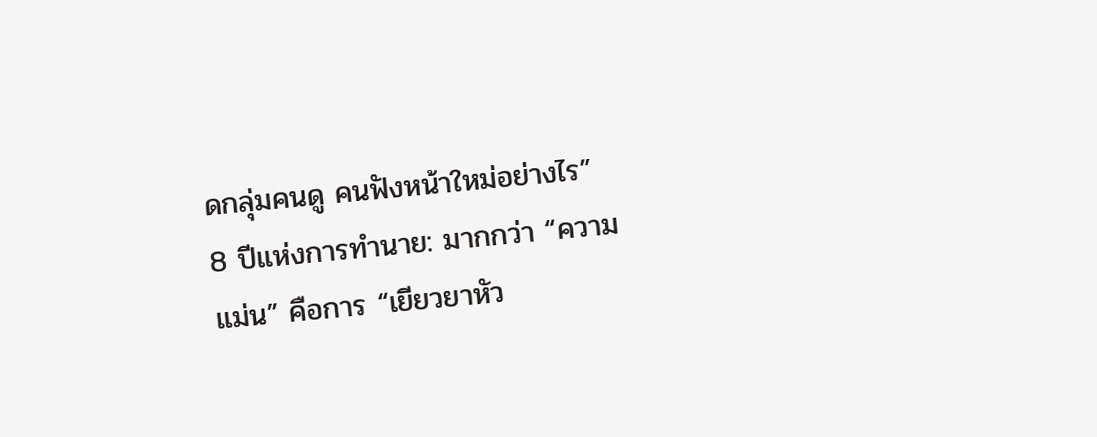ดกลุ่มคนดู คนฟังหน้าใหม่อย่างไร”
8 ปีแห่งการทำนาย: มากกว่า “ความแม่น” คือการ “เยียวยาหัว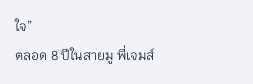ใจ”
ตลอด 8 ปีในสายมู พี่เจมส์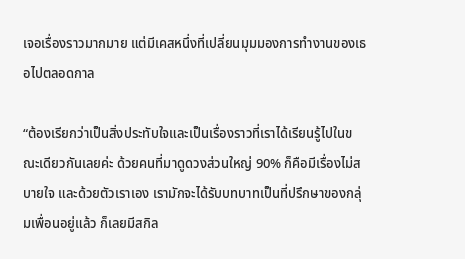เจอเรื่องราวมากมาย แต่มีเคสหนึ่งที่เปลี่ยนมุมมองการทำงานของเธอไปตลอดกาล

“ต้องเรียกว่าเป็นสิ่งประทับใจและเป็นเรื่องราวที่เราได้เรียนรู้ไปในขณะเดียวกันเลยค่ะ ด้วยคนที่มาดูดวงส่วนใหญ่ 90% ก็คือมีเรื่องไม่สบายใจ และด้วยตัวเราเอง เรามักจะได้รับบทบาทเป็นที่ปรึกษาของกลุ่มเพื่อนอยู่แล้ว ก็เลยมีสกิล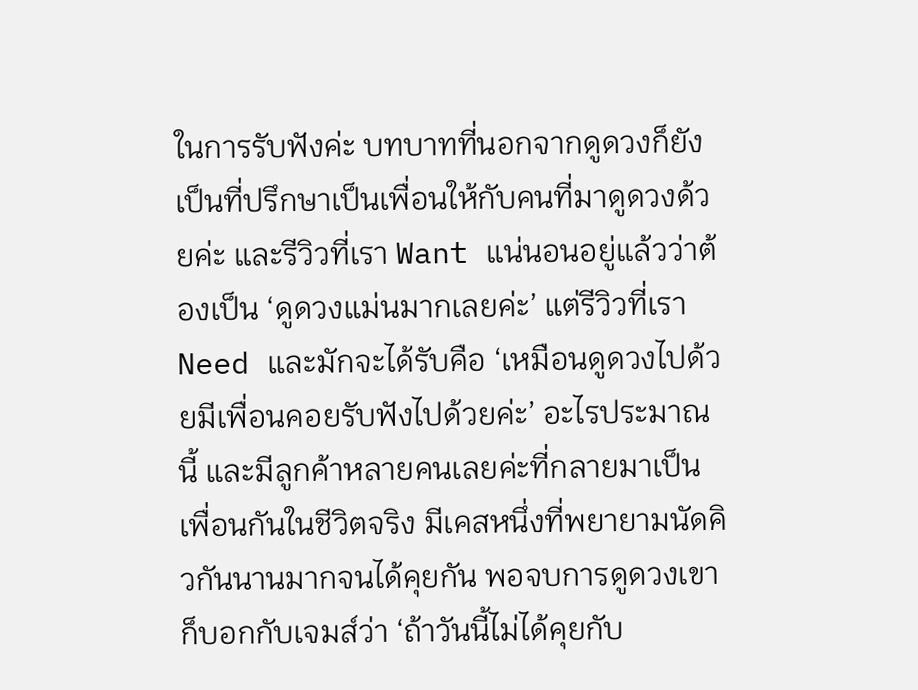ในการรับฟังค่ะ บทบาทที่นอกจากดูดวงก็ยังเป็นที่ปรึกษาเป็นเพื่อนให้กับคนที่มาดูดวงด้วยค่ะ และรีวิวที่เรา Want แน่นอนอยู่แล้วว่าต้องเป็น ‘ดูดวงแม่นมากเลยค่ะ’ แต่รีวิวที่เรา Need และมักจะได้รับคือ ‘เหมือนดูดวงไปด้วยมีเพื่อนคอยรับฟังไปด้วยค่ะ’ อะไรประมาณนี้ และมีลูกค้าหลายคนเลยค่ะที่กลายมาเป็นเพื่อนกันในชีวิตจริง มีเคสหนึ่งที่พยายามนัดคิวกันนานมากจนได้คุยกัน พอจบการดูดวงเขาก็บอกกับเจมส์ว่า ‘ถ้าวันนี้ไม่ได้คุยกับ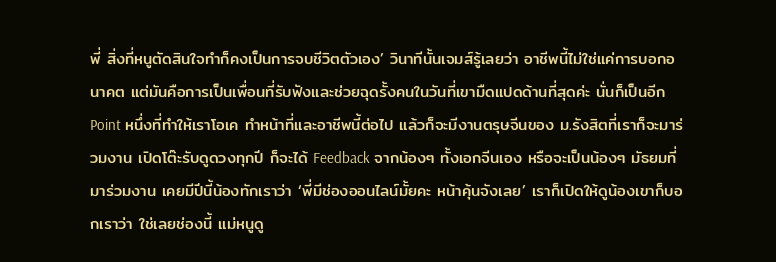พี่ สิ่งที่หนูตัดสินใจทำก็คงเป็นการจบชีวิตตัวเอง’ วินาทีนั้นเจมส์รู้เลยว่า อาชีพนี้ไม่ใช่แค่การบอกอนาคต แต่มันคือการเป็นเพื่อนที่รับฟังและช่วยฉุดรั้งคนในวันที่เขามืดแปดด้านที่สุดค่ะ นั่นก็เป็นอีก Point หนึ่งที่ทำให้เราโอเค ทำหน้าที่และอาชีพนี้ต่อไป แล้วก็จะมีงานตรุษจีนของ ม.รังสิตที่เราก็จะมาร่วมงาน เปิดโต๊ะรับดูดวงทุกปี ก็จะได้ Feedback จากน้องๆ ทั้งเอกจีนเอง หรือจะเป็นน้องๆ มัธยมที่มาร่วมงาน เคยมีปีนี้น้องทักเราว่า ‘พี่มีช่องออนไลน์มั้ยคะ หน้าคุ้นจังเลย’ เราก็เปิดให้ดูน้องเขาก็บอกเราว่า ใช่เลยช่องนี้ แม่หนูดู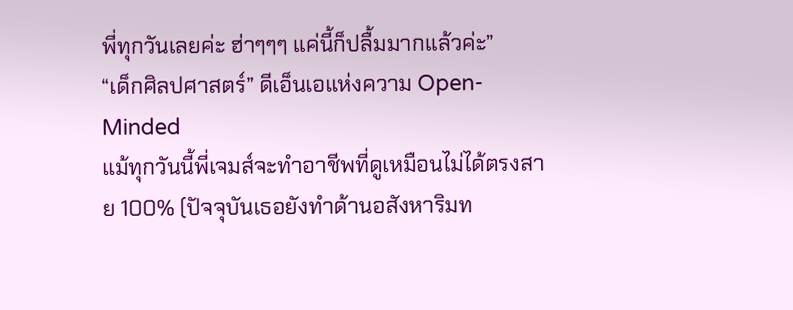พี่ทุกวันเลยค่ะ ฮ่าๆๆๆ แค่นี้ก็ปลื้มมากแล้วค่ะ”
“เด็กศิลปศาสตร์” ดีเอ็นเอแห่งความ Open-Minded
แม้ทุกวันนี้พี่เจมส์จะทำอาชีพที่ดูเหมือนไม่ได้ตรงสาย 100% (ปัจจุบันเธอยังทำด้านอสังหาริมท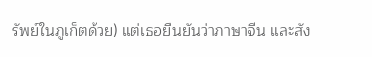รัพย์ในภูเก็ตด้วย) แต่เธอยืนยันว่าภาษาจีน และสัง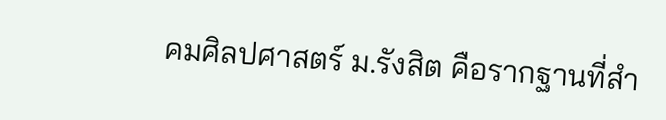คมศิลปศาสตร์ ม.รังสิต คือรากฐานที่สำ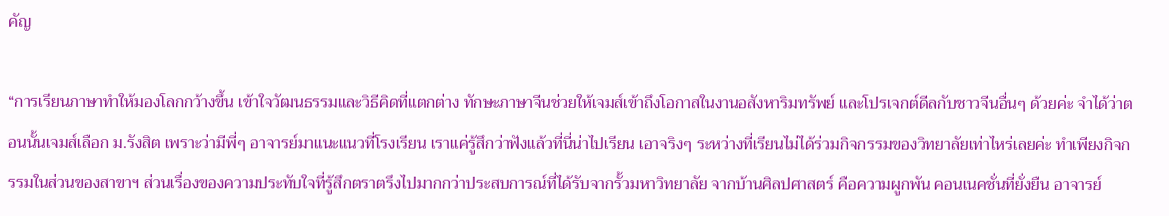คัญ

“การเรียนภาษาทำให้มองโลกกว้างขึ้น เข้าใจวัฒนธรรมและวิธีคิดที่แตกต่าง ทักษะภาษาจีนช่วยให้เจมส์เข้าถึงโอกาสในงานอสังหาริมทรัพย์ และโปรเจกต์ดีลกับชาวจีนอื่นๆ ด้วยค่ะ จำได้ว่าตอนนั้นเจมส์เลือก ม.รังสิต เพราะว่ามีพี่ๆ อาจารย์มาแนะแนวที่โรงเรียน เราแค่รู้สึกว่าฟังแล้วที่นี่น่าไปเรียน เอาจริงๆ ระหว่างที่เรียนไม่ได้ร่วมกิจกรรมของวิทยาลัยเท่าไหร่เลยค่ะ ทำเพียงกิจกรรมในส่วนของสาขาฯ ส่วนเรื่องของความประทับใจที่รู้สึกตราตรึงไปมากกว่าประสบการณ์ที่ได้รับจากรั้วมหาวิทยาลัย จากบ้านศิลปศาสตร์ คือความผูกพัน คอนเนคชั่นที่ยั่งยืน อาจารย์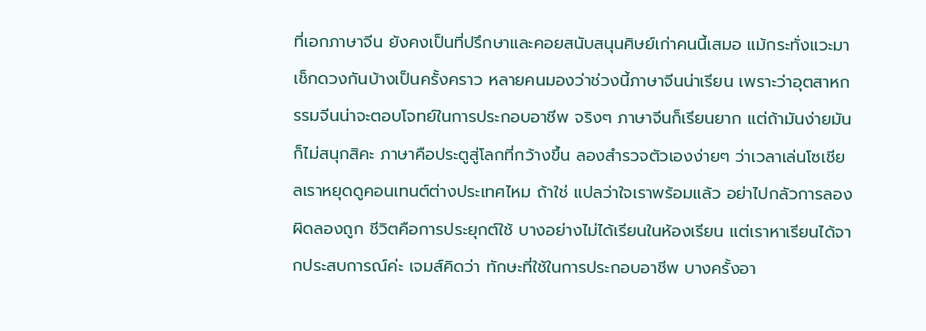ที่เอกภาษาจีน ยังคงเป็นที่ปรึกษาและคอยสนับสนุนศิษย์เก่าคนนี้เสมอ แม้กระทั่งแวะมาเช็กดวงกันบ้างเป็นครั้งคราว หลายคนมองว่าช่วงนี้ภาษาจีนน่าเรียน เพราะว่าอุตสาหกรรมจีนน่าจะตอบโจทย์ในการประกอบอาชีพ จริงๆ ภาษาจีนก็เรียนยาก แต่ถ้ามันง่ายมันก็ไม่สนุกสิคะ ภาษาคือประตูสู่โลกที่กว้างขึ้น ลองสำรวจตัวเองง่ายๆ ว่าเวลาเล่นโซเชียลเราหยุดดูคอนเทนต์ต่างประเทศไหม ถ้าใช่ แปลว่าใจเราพร้อมแล้ว อย่าไปกลัวการลองผิดลองถูก ชีวิตคือการประยุกต์ใช้ บางอย่างไม่ได้เรียนในห้องเรียน แต่เราหาเรียนได้จากประสบการณ์ค่ะ เจมส์คิดว่า ทักษะที่ใช้ในการประกอบอาชีพ บางครั้งอา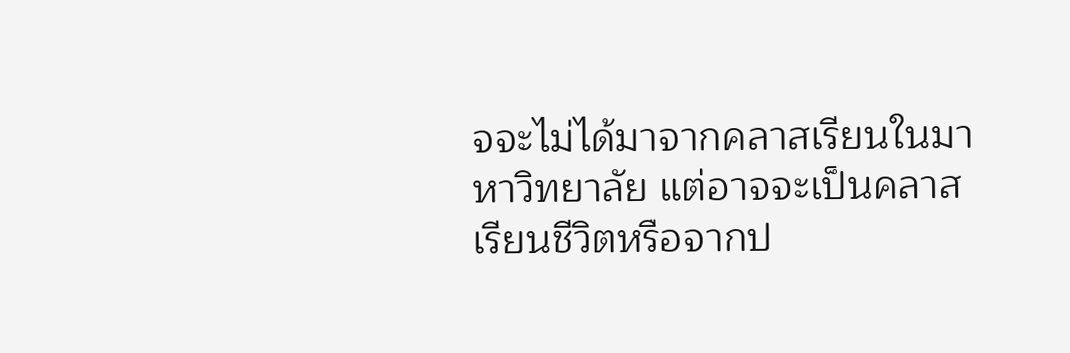จจะไม่ได้มาจากคลาสเรียนในมาหาวิทยาลัย แต่อาจจะเป็นคลาสเรียนชีวิตหรือจากป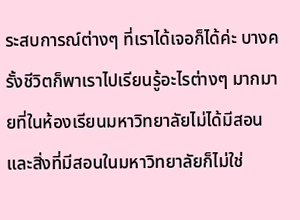ระสบการณ์ต่างๆ ที่เราได้เจอก็ได้ค่ะ บางครั้งชีวิตก็พาเราไปเรียนรู้อะไรต่างๆ มากมายที่ในห้องเรียนมหาวิทยาลัยไม่ได้มีสอน และสิ่งที่มีสอนในมหาวิทยาลัยก็ไม่ใช่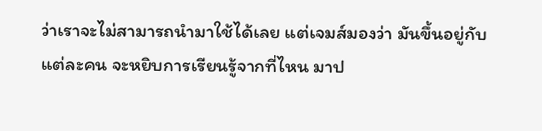ว่าเราจะไม่สามารถนำมาใช้ได้เลย แต่เจมส์มองว่า มันขึ้นอยู่กับแต่ละคน จะหยิบการเรียนรู้จากที่ไหน มาป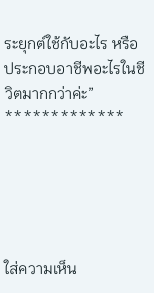ระยุกต์ใช้กับอะไร หรือประกอบอาชีพอะไรในชีวิตมากกว่าค่ะ”
*************





ใส่ความเห็น